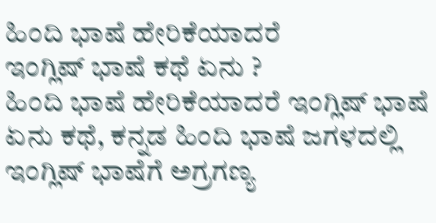ಹಿಂದಿ ಭಾಷೆ ಹೇರಿಕೆಯಾದರೆ
ಇಂಗ್ಲಿಷ್ ಭಾಷೆ ಕಥೆ ಏನು ?
ಹಿಂದಿ ಭಾಷೆ ಹೇರಿಕೆಯಾದರೆ ಇಂಗ್ಲಿಷ್ ಭಾಷೆ ಏನು ಕಥೆ, ಕನ್ನಡ ಹಿಂದಿ ಭಾಷೆ ಜಗಳದಲ್ಲಿ ಇಂಗ್ಲಿಷ್ ಭಾಷೆಗೆ ಅಗ್ರಗಣ್ಯ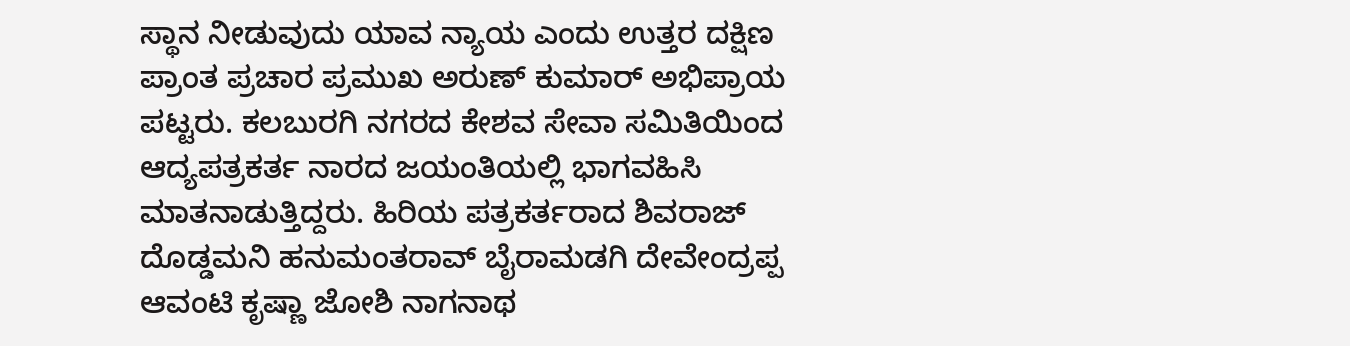ಸ್ಥಾನ ನೀಡುವುದು ಯಾವ ನ್ಯಾಯ ಎಂದು ಉತ್ತರ ದಕ್ಷಿಣ ಪ್ರಾಂತ ಪ್ರಚಾರ ಪ್ರಮುಖ ಅರುಣ್ ಕುಮಾರ್ ಅಭಿಪ್ರಾಯ ಪಟ್ಟರು. ಕಲಬುರಗಿ ನಗರದ ಕೇಶವ ಸೇವಾ ಸಮಿತಿಯಿಂದ ಆದ್ಯಪತ್ರಕರ್ತ ನಾರದ ಜಯಂತಿಯಲ್ಲಿ ಭಾಗವಹಿಸಿ ಮಾತನಾಡುತ್ತಿದ್ದರು. ಹಿರಿಯ ಪತ್ರಕರ್ತರಾದ ಶಿವರಾಜ್ ದೊಡ್ಡಮನಿ ಹನುಮಂತರಾವ್ ಬೈರಾಮಡಗಿ ದೇವೇಂದ್ರಪ್ಪ ಆವಂಟಿ ಕೃಷ್ಣಾ ಜೋಶಿ ನಾಗನಾಥ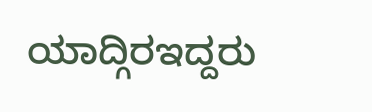ಯಾದ್ಗಿರಇದ್ದರು